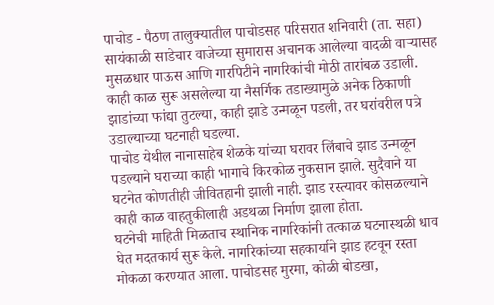पाचोड - पैठण तालुक्यातील पाचोडसह परिसरात शनिवारी (ता. सहा) सायंकाळी साडेचार वाजेच्या सुमारास अचानक आलेल्या वादळी वाऱ्यासह मुसळधार पाऊस आणि गारपिटीने नागरिकांची मोठी तारांबळ उडाली. काही काळ सुरू असलेल्या या नैसर्गिक तडाख्यामुळे अनेक ठिकाणी झाडांच्या फांद्या तुटल्या, काही झाडे उन्मळून पडली, तर घरांवरील पत्रे उडाल्याच्या घटनाही घडल्या.
पाचोड येथील नानासाहेब शेळके यांच्या घरावर लिंबाचे झाड उन्मळून पडल्याने घराच्या काही भागाचे किरकोळ नुकसान झाले. सुदैवाने या घटनेत कोणतीही जीवितहानी झाली नाही. झाड रस्त्यावर कोसळल्याने काही काळ वाहतुकीलाही अडथळा निर्माण झाला होता.
घटनेची माहिती मिळताच स्थानिक नागरिकांनी तत्काळ घटनास्थळी धाव घेत मदतकार्य सुरू केले. नागरिकांच्या सहकार्याने झाड हटवून रस्ता मोकळा करण्यात आला. पाचोडसह मुरमा, कोळी बोडखा,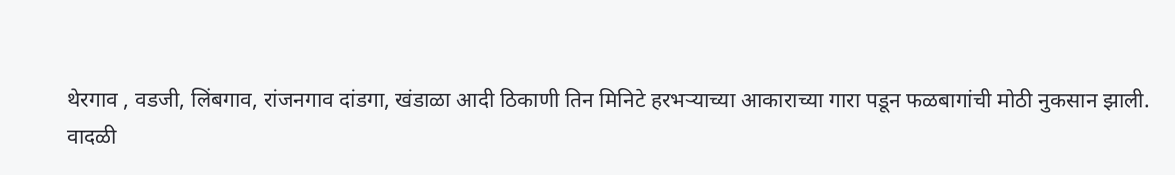थेरगाव , वडजी, लिंबगाव, रांजनगाव दांडगा, खंडाळा आदी ठिकाणी तिन मिनिटे हरभऱ्याच्या आकाराच्या गारा पडून फळबागांची मोठी नुकसान झाली.
वादळी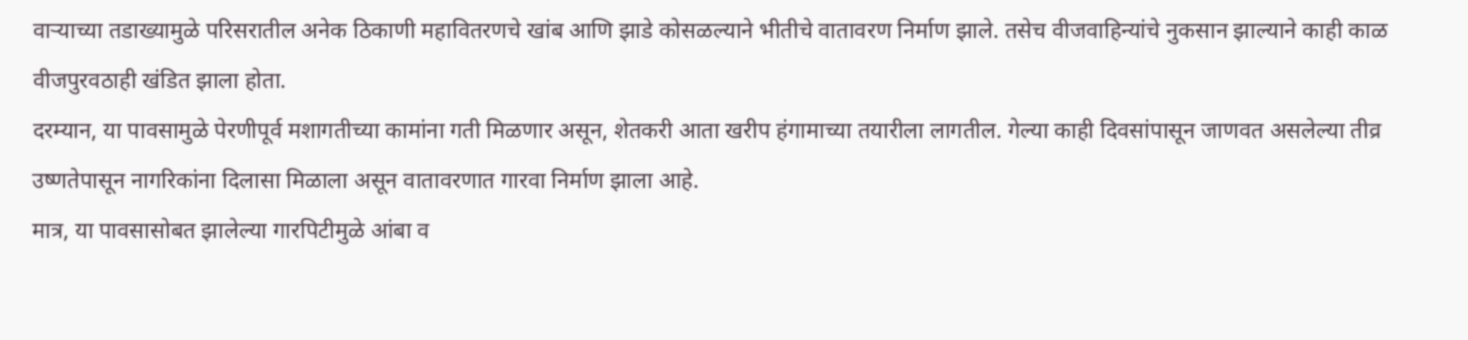वाऱ्याच्या तडाख्यामुळे परिसरातील अनेक ठिकाणी महावितरणचे खांब आणि झाडे कोसळल्याने भीतीचे वातावरण निर्माण झाले. तसेच वीजवाहिन्यांचे नुकसान झाल्याने काही काळ वीजपुरवठाही खंडित झाला होता.
दरम्यान, या पावसामुळे पेरणीपूर्व मशागतीच्या कामांना गती मिळणार असून, शेतकरी आता खरीप हंगामाच्या तयारीला लागतील. गेल्या काही दिवसांपासून जाणवत असलेल्या तीव्र उष्णतेपासून नागरिकांना दिलासा मिळाला असून वातावरणात गारवा निर्माण झाला आहे.
मात्र, या पावसासोबत झालेल्या गारपिटीमुळे आंबा व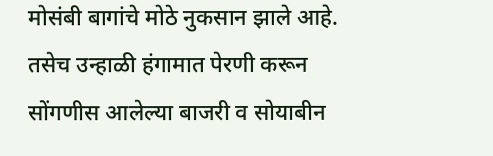मोसंबी बागांचे मोठे नुकसान झाले आहे. तसेच उन्हाळी हंगामात पेरणी करून सोंगणीस आलेल्या बाजरी व सोयाबीन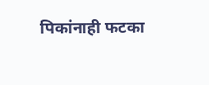पिकांनाही फटका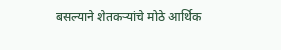बसल्याने शेतकऱ्यांचे मोठे आर्थिक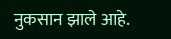नुकसान झाले आहे.